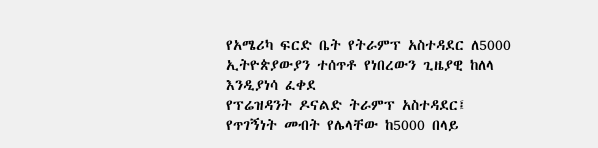የአሜሪካ ፍርድ ቤት የትራምፕ አስተዳደር ለ5000 ኢትዮጵያውያን ተሰጥቶ የነበረውን ጊዜያዊ ከለላ እንዲያነሳ ፈቀደ
የፕሬዝዳንት ዶናልድ ትራምፕ አስተዳደር፤ የጥገኝነት መብት የሌላቸው ከ5000 በላይ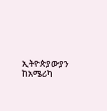ኢትዮጵያውያን ከአሜሪካ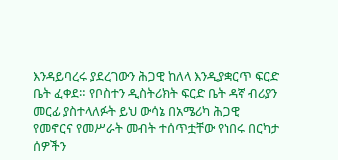እንዳይባረሩ ያደረገውን ሕጋዊ ከለላ እንዲያቋርጥ ፍርድ ቤት ፈቀደ። የቦስተን ዲስትሪክት ፍርድ ቤት ዳኛ ብሪያን መርፊ ያስተላለፉት ይህ ውሳኔ በአሜሪካ ሕጋዊ የመኖርና የመሥራት መብት ተሰጥቷቸው የነበሩ በርካታ ሰዎችን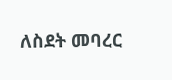ለስደት መባረር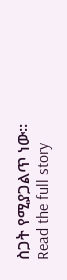ስጋት የሚያጋልጥ ነው።
Read the full story